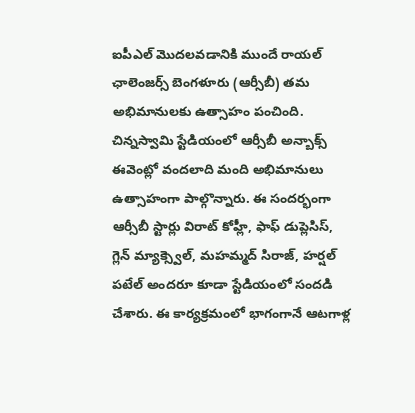ఐపీఎల్ మొదలవడానికి ముందే రాయల్ ఛాలెంజర్స్ బెంగళూరు (ఆర్సీబీ) తమ అభిమానులకు ఉత్సాహం పంచింది. చిన్నస్వామి స్టేడియంలో ఆర్సీబీ అన్బాక్స్ ఈవెంట్లో వందలాది మంది అభిమానులు ఉత్సాహంగా పాల్గొన్నారు. ఈ సందర్భంగా ఆర్సీబీ స్టార్లు విరాట్ కోహ్లీ, ఫాఫ్ డుప్లెసిస్, గ్లెన్ మ్యాక్స్వెల్, మహమ్మద్ సిరాజ్, హర్షల్ పటేల్ అందరూ కూడా స్టేడియంలో సందడి చేశారు. ఈ కార్యక్రమంలో భాగంగానే ఆటగాళ్ల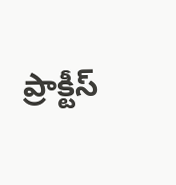ప్రాక్టీస్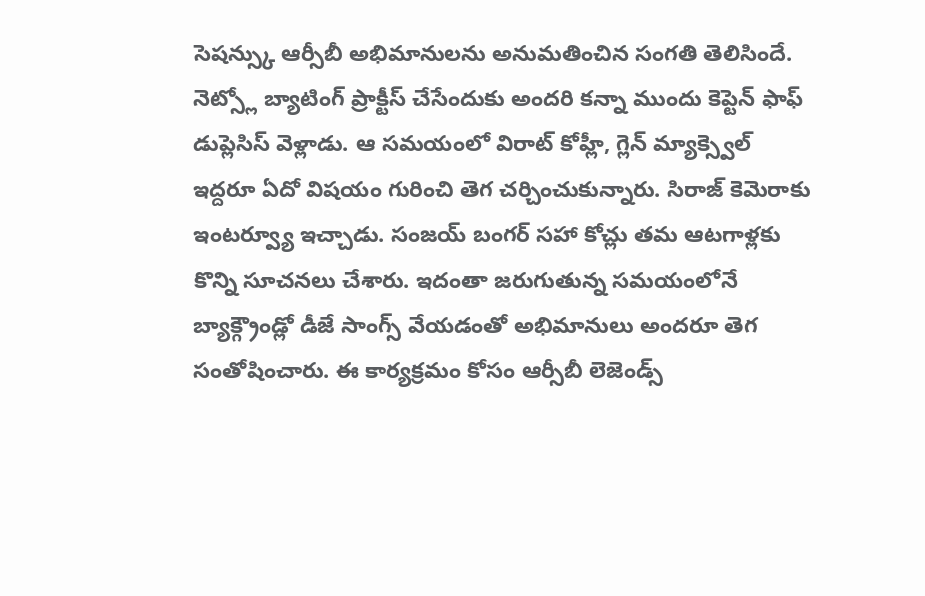సెషన్స్కు ఆర్సీబీ అభిమానులను అనుమతించిన సంగతి తెలిసిందే.
నెట్స్లో బ్యాటింగ్ ప్రాక్టీస్ చేసేందుకు అందరి కన్నా ముందు కెప్టెన్ ఫాఫ్ డుప్లెసిస్ వెళ్లాడు. ఆ సమయంలో విరాట్ కోహ్లీ, గ్లెన్ మ్యాక్స్వెల్ ఇద్దరూ ఏదో విషయం గురించి తెగ చర్చించుకున్నారు. సిరాజ్ కెమెరాకు ఇంటర్వ్యూ ఇచ్చాడు. సంజయ్ బంగర్ సహా కోచ్లు తమ ఆటగాళ్లకు కొన్ని సూచనలు చేశారు. ఇదంతా జరుగుతున్న సమయంలోనే బ్యాక్గ్రౌండ్లో డీజే సాంగ్స్ వేయడంతో అభిమానులు అందరూ తెగ సంతోషించారు. ఈ కార్యక్రమం కోసం ఆర్సీబీ లెజెండ్స్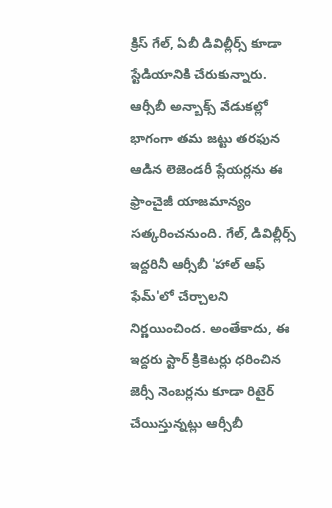క్రిస్ గేల్, ఏబీ డివిల్లీర్స్ కూడా స్టేడియానికి చేరుకున్నారు.
ఆర్సీబీ అన్బాక్స్ వేడుకల్లో భాగంగా తమ జట్టు తరఫున ఆడిన లెజెండరీ ప్లేయర్లను ఈ ఫ్రాంచైజీ యాజమాన్యం సత్కరించనుంది. గేల్, డివిల్లీర్స్ ఇద్దరినీ ఆర్సీబీ 'హాల్ ఆఫ్ ఫేమ్'లో చేర్చాలని నిర్ణయించింద. అంతేకాదు, ఈ ఇద్దరు స్టార్ క్రికెటర్లు ధరించిన జెర్సీ నెంబర్లను కూడా రిటైర్ చేయిస్తున్నట్లు ఆర్సీబీ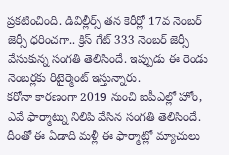ప్రకటించింది. డివిల్లీర్స్ తన కెరీర్లో 17వ నెంబర్ జెర్సీ ధరించగా.. క్రిస్ గేట్ 333 నెంబర్ జెర్సీ వేసుకున్న సంగతి తెలిసిందే. ఇప్పుడు ఈ రెండు నెంబర్లకు రిటైర్మెంట్ ఇస్తున్నారు.
కరోనా కారణంగా 2019 నుంచి ఐపీఎల్లో హోం, ఎవే ఫార్మాట్ను నిలిపి వేసిన సంగతి తెలిసిందే. దీంతో ఈ ఏడాది మళ్లీ ఈ ఫార్మాట్లో మ్యాచులు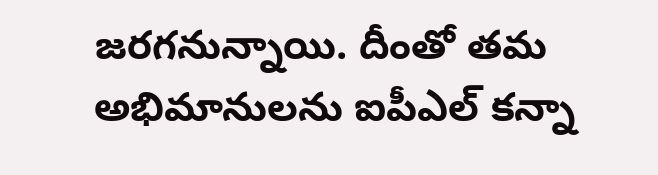జరగనున్నాయి. దీంతో తమ అభిమానులను ఐపీఎల్ కన్నా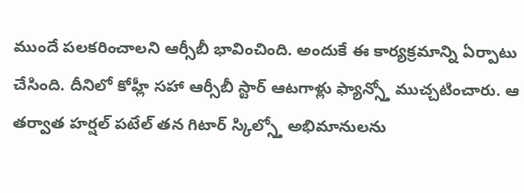ముందే పలకరించాలని ఆర్సీబీ భావించింది. అందుకే ఈ కార్యక్రమాన్ని ఏర్పాటు చేసింది. దీనిలో కోహ్లీ సహా ఆర్సీబీ స్టార్ ఆటగాళ్లు ఫ్యాన్స్తో ముచ్చటించారు. ఆ తర్వాత హర్షల్ పటేల్ తన గిటార్ స్కిల్స్తో అభిమానులను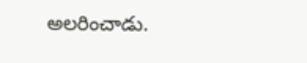అలరించాడు.